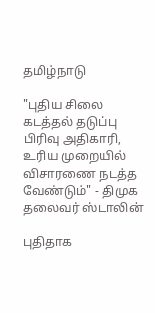தமிழ்நாடு

"புதிய சிலை கடத்தல் தடுப்பு பிரிவு அதிகாரி, உரிய முறையில் விசாரணை நடத்த வேண்டும்" - திமுக தலைவர் ஸ்டாலின்

புதிதாக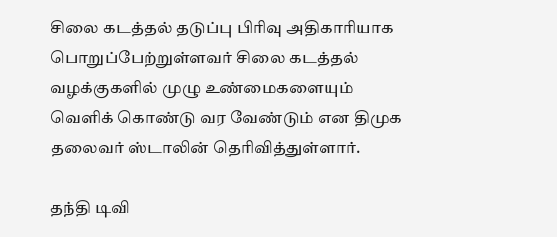சிலை கடத்தல் தடுப்பு பிரிவு அதிகாரியாக பொறுப்பேற்றுள்ளவர் சிலை கடத்தல் வழக்குகளில் முழு உண்மைகளையும் வெளிக் கொண்டு வர வேண்டும் என திமுக தலைவர் ஸ்டாலின் தெரிவித்துள்ளார்.

தந்தி டிவி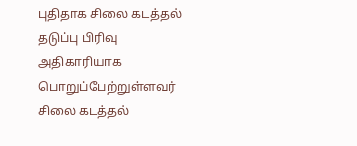புதிதாக சிலை கடத்தல் தடுப்பு பிரிவு அதிகாரியாக பொறுப்பேற்றுள்ளவர் சிலை கடத்தல்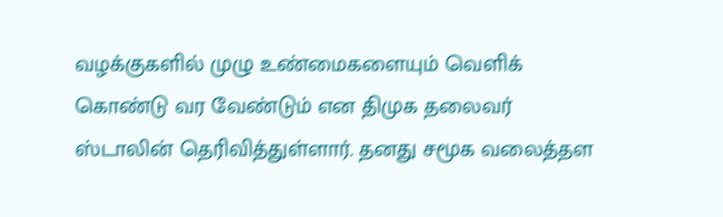வழக்குகளில் முழு உண்மைகளையும் வெளிக் கொண்டு வர வேண்டும் என திமுக தலைவர் ஸ்டாலின் தெரிவித்துள்ளார். தனது சமூக வலைத்தள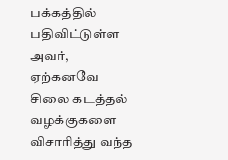பக்கத்தில் பதிவிட்டுள்ள அவர், ஏற்கனவே சிலை கடத்தல் வழக்குகளை விசாரித்து வந்த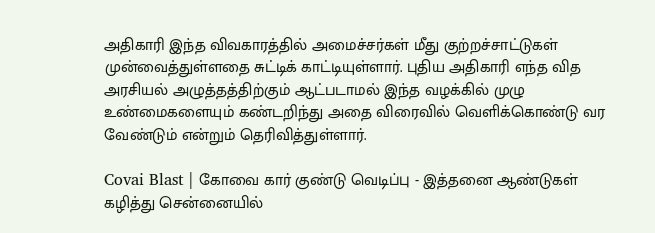அதிகாரி இந்த விவகாரத்தில் அமைச்சர்கள் மீது குற்றச்சாட்டுகள் முன்வைத்துள்ளதை சுட்டிக் காட்டியுள்ளார். புதிய அதிகாரி எந்த வித அரசியல் அழுத்தத்திற்கும் ஆட்படாமல் இந்த வழக்கில் முழு உண்மைகளையும் கண்டறிந்து அதை விரைவில் வெளிக்கொண்டு வர வேண்டும் என்றும் தெரிவித்துள்ளார்.

Covai Blast | கோவை கார் குண்டு வெடிப்பு - இத்தனை ஆண்டுகள் கழித்து சென்னையில்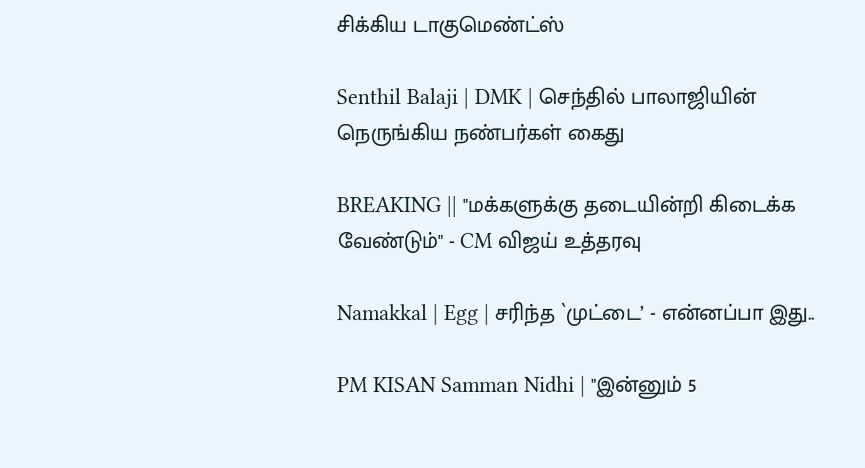சிக்கிய டாகுமெண்ட்ஸ்

Senthil Balaji | DMK | செந்தில் பாலாஜியின் நெருங்கிய நண்பர்கள் கைது

BREAKING || "மக்களுக்கு தடையின்றி கிடைக்க வேண்டும்" - CM விஜய் உத்தரவு

Namakkal | Egg | சரிந்த `முட்டை’ - என்னப்பா இது..

PM KISAN Samman Nidhi | "இன்னும் 5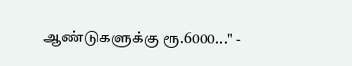ஆண்டுகளுக்கு ரூ.6000..." -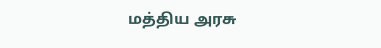மத்திய அரசு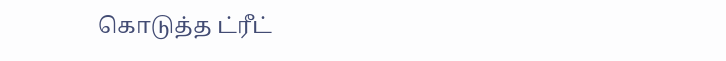கொடுத்த ட்ரீட்